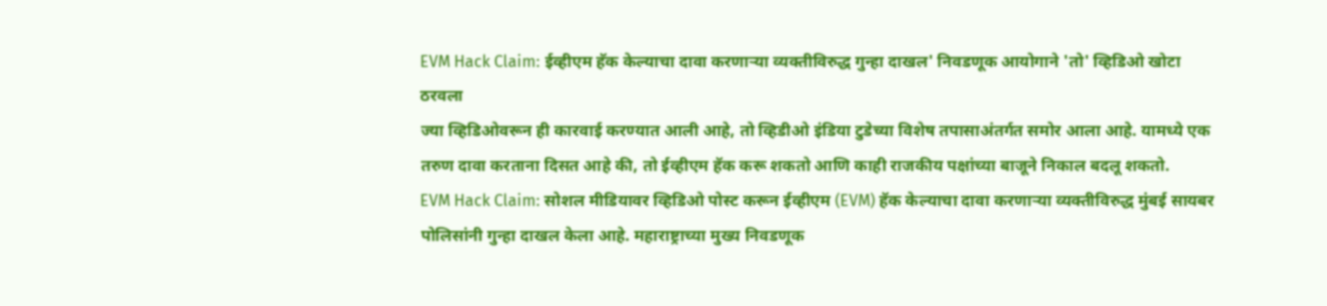EVM Hack Claim: ईव्हीएम हॅक केल्याचा दावा करणाऱ्या व्यक्तीविरुद्ध गुन्हा दाखल' निवडणूक आयोगाने 'तो' व्हिडिओ खोटा ठरवला
ज्या व्हिडिओवरून ही कारवाई करण्यात आली आहे, तो व्हिडीओ इंडिया टुडेच्या विशेष तपासाअंतर्गत समोर आला आहे. यामध्ये एक तरुण दावा करताना दिसत आहे की, तो ईव्हीएम हॅक करू शकतो आणि काही राजकीय पक्षांच्या बाजूने निकाल बदलू शकतो.
EVM Hack Claim: सोशल मीडियावर व्हिडिओ पोस्ट करून ईव्हीएम (EVM) हॅक केल्याचा दावा करणाऱ्या व्यक्तीविरुद्ध मुंबई सायबर पोलिसांनी गुन्हा दाखल केला आहे. महाराष्ट्राच्या मुख्य निवडणूक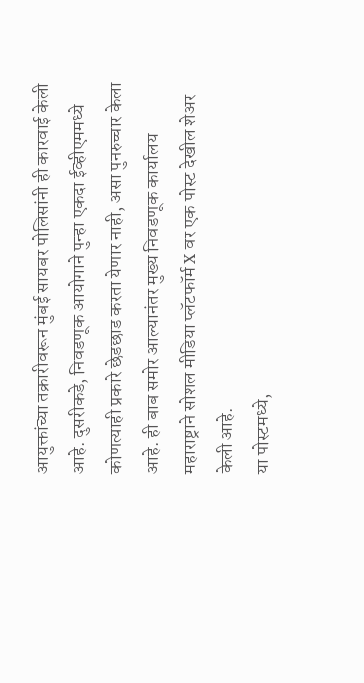आयुक्तांच्या तक्रारीवरून मुंबई सायबर पोलिसांनी ही कारवाई केली आहे. दुसरीकडे, निवडणूक आयोगाने पुन्हा एकदा ईव्हीएममध्ये कोणत्याही प्रकारे छेडछाड करता येणार नाही, असा पुनरुच्चार केला आहे. ही बाब समोर आल्यानंतर मुख्य निवडणूक कार्यालय महाराष्ट्राने सोशल मीडिया प्लॅटफॉर्म X वर एक पोस्ट देखील शेअर केली आहे.
या पोस्टमध्ये,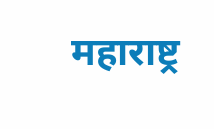महाराष्ट्र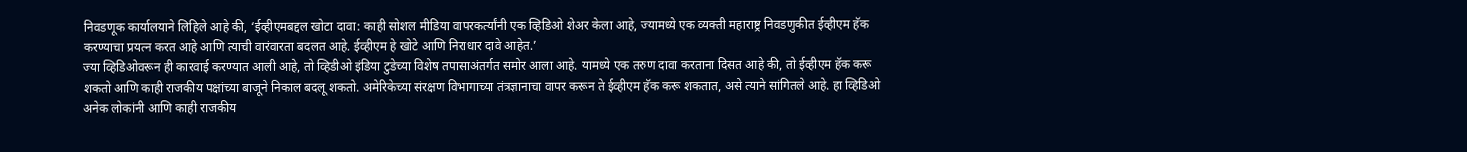निवडणूक कार्यालयाने लिहिले आहे की, ‘ईव्हीएमबद्दल खोटा दावा: काही सोशल मीडिया वापरकर्त्यांनी एक व्हिडिओ शेअर केला आहे, ज्यामध्ये एक व्यक्ती महाराष्ट्र निवडणुकीत ईव्हीएम हॅक करण्याचा प्रयत्न करत आहे आणि त्याची वारंवारता बदलत आहे. ईव्हीएम हे खोटे आणि निराधार दावे आहेत.’
ज्या व्हिडिओवरून ही कारवाई करण्यात आली आहे, तो व्हिडीओ इंडिया टुडेच्या विशेष तपासाअंतर्गत समोर आला आहे. यामध्ये एक तरुण दावा करताना दिसत आहे की, तो ईव्हीएम हॅक करू शकतो आणि काही राजकीय पक्षांच्या बाजूने निकाल बदलू शकतो. अमेरिकेच्या संरक्षण विभागाच्या तंत्रज्ञानाचा वापर करून ते ईव्हीएम हॅक करू शकतात, असे त्याने सांगितले आहे. हा व्हिडिओ अनेक लोकांनी आणि काही राजकीय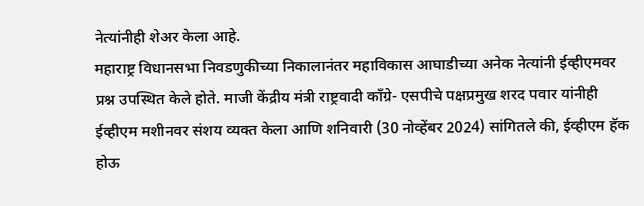नेत्यांनीही शेअर केला आहे.
महाराष्ट्र विधानसभा निवडणुकीच्या निकालानंतर महाविकास आघाडीच्या अनेक नेत्यांनी ईव्हीएमवर प्रश्न उपस्थित केले होते. माजी केंद्रीय मंत्री राष्ट्रवादी काँग्रे- एसपीचे पक्षप्रमुख शरद पवार यांनीही ईव्हीएम मशीनवर संशय व्यक्त केला आणि शनिवारी (30 नोव्हेंबर 2024) सांगितले की, ईव्हीएम हॅक होऊ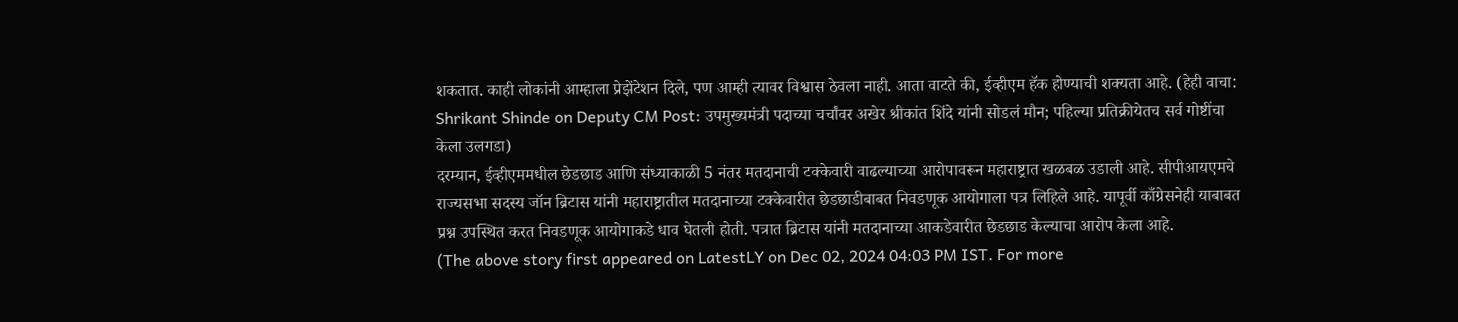शकतात. काही लोकांनी आम्हाला प्रेझेंटेशन दिले, पण आम्ही त्यावर विश्वास ठेवला नाही. आता वाटते की, ईव्हीएम हॅक होण्याची शक्यता आहे. (हेही वाचा: Shrikant Shinde on Deputy CM Post: उपमुख्यमंत्री पदाच्या चर्चांवर अखेर श्रीकांत शिंदे यांनी सोडलं मौन; पहिल्या प्रतिक्रीयेतच सर्व गोष्टींचा केला उलगडा)
दरम्यान, ईव्हीएममधील छेडछाड आणि संध्याकाळी 5 नंतर मतदानाची टक्केवारी वाढल्याच्या आरोपावरून महाराष्ट्रात खळबळ उडाली आहे. सीपीआयएमचे राज्यसभा सदस्य जॉन ब्रिटास यांनी महाराष्ट्रातील मतदानाच्या टक्केवारीत छेडछाडीबाबत निवडणूक आयोगाला पत्र लिहिले आहे. यापूर्वी काँग्रेसनेही याबाबत प्रश्न उपस्थित करत निवडणूक आयोगाकडे धाव घेतली होती. पत्रात ब्रिटास यांनी मतदानाच्या आकडेवारीत छेडछाड केल्याचा आरोप केला आहे.
(The above story first appeared on LatestLY on Dec 02, 2024 04:03 PM IST. For more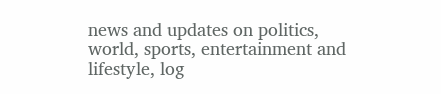news and updates on politics, world, sports, entertainment and lifestyle, log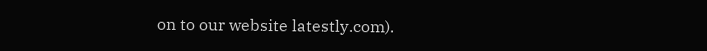on to our website latestly.com).